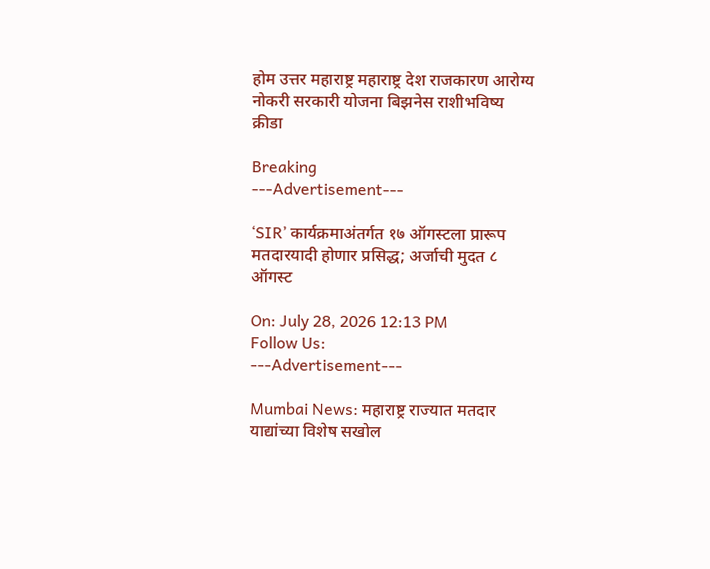होम उत्तर महाराष्ट्र महाराष्ट्र देश राजकारण आरोग्य नोकरी सरकारी योजना बिझनेस राशीभविष्य क्रीडा

Breaking
---Advertisement---

‘SIR’ कार्यक्रमाअंतर्गत १७ ऑगस्टला प्रारूप मतदारयादी होणार प्रसिद्ध; अर्जाची मुदत ८ ऑगस्ट

On: July 28, 2026 12:13 PM
Follow Us:
---Advertisement---

Mumbai News: महाराष्ट्र राज्यात मतदार याद्यांच्या विशेष सखोल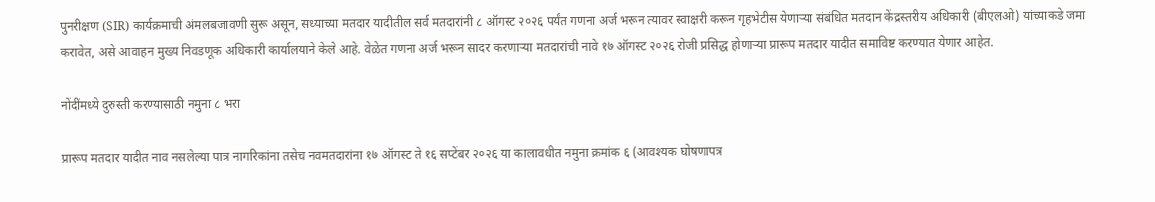पुनरीक्षण (SIR) कार्यक्रमाची अंमलबजावणी सुरू असून, सध्याच्या मतदार यादीतील सर्व मतदारांनी ८ ऑगस्ट २०२६ पर्यंत गणना अर्ज भरून त्यावर स्वाक्षरी करून गृहभेटीस येणाऱ्या संबंधित मतदान केंद्रस्तरीय अधिकारी (बीएलओ) यांच्याकडे जमा करावेत, असे आवाहन मुख्य निवडणूक अधिकारी कार्यालयाने केले आहे. वेळेत गणना अर्ज भरून सादर करणाऱ्या मतदारांची नावे १७ ऑगस्ट २०२६ रोजी प्रसिद्ध होणाऱ्या प्रारूप मतदार यादीत समाविष्ट करण्यात येणार आहेत.

नोंदींमध्ये दुरुस्ती करण्यासाठी नमुना ८ भरा

प्रारूप मतदार यादीत नाव नसलेल्या पात्र नागरिकांना तसेच नवमतदारांना १७ ऑगस्ट ते १६ सप्टेंबर २०२६ या कालावधीत नमुना क्रमांक ६ (आवश्यक घोषणापत्र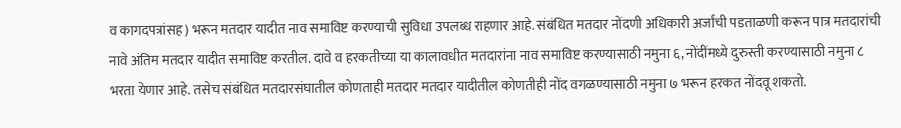व कागदपत्रांसह) भरून मतदार यादीत नाव समाविष्ट करण्याची सुविधा उपलब्ध राहणार आहे. संबंधित मतदार नोंदणी अधिकारी अर्जांची पडताळणी करून पात्र मतदारांची नावे अंतिम मतदार यादीत समाविष्ट करतील. दावे व हरकतीच्या या कालावधीत मतदारांना नाव समाविष्ट करण्यासाठी नमुना ६, नोंदींमध्ये दुरुस्ती करण्यासाठी नमुना ८ भरता येणार आहे. तसेच संबंधित मतदारसंघातील कोणताही मतदार मतदार यादीतील कोणतीही नोंद वगळण्यासाठी नमुना ७ भरून हरकत नोंदवू शकतो.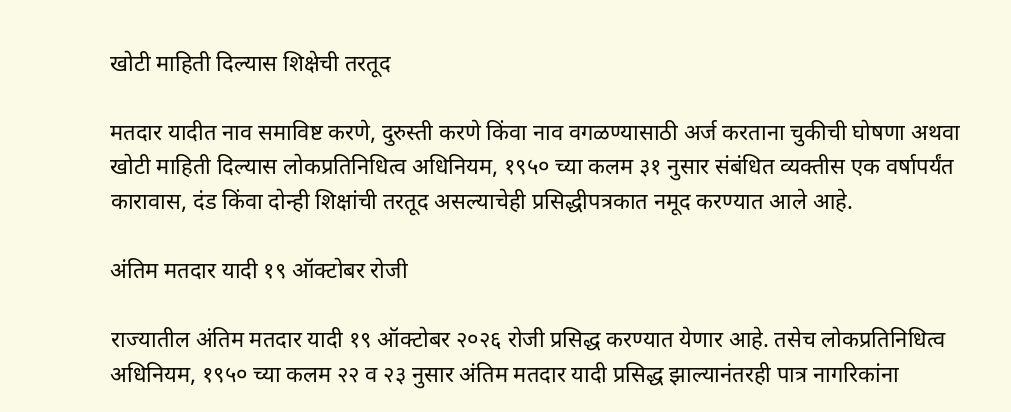खोटी माहिती दिल्यास शिक्षेची तरतूद

मतदार यादीत नाव समाविष्ट करणे, दुरुस्ती करणे किंवा नाव वगळण्यासाठी अर्ज करताना चुकीची घोषणा अथवा खोटी माहिती दिल्यास लोकप्रतिनिधित्व अधिनियम, १९५० च्या कलम ३१ नुसार संबंधित व्यक्तीस एक वर्षापर्यंत कारावास, दंड किंवा दोन्ही शिक्षांची तरतूद असल्याचेही प्रसिद्धीपत्रकात नमूद करण्यात आले आहे.

अंतिम मतदार यादी १९ ऑक्टोबर रोजी

राज्यातील अंतिम मतदार यादी १९ ऑक्टोबर २०२६ रोजी प्रसिद्ध करण्यात येणार आहे. तसेच लोकप्रतिनिधित्व अधिनियम, १९५० च्या कलम २२ व २३ नुसार अंतिम मतदार यादी प्रसिद्ध झाल्यानंतरही पात्र नागरिकांना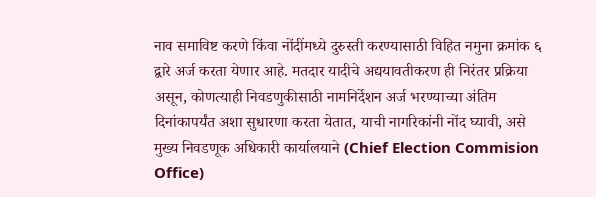नाव समाविष्ट करणे किंवा नोंदींमध्ये दुरुस्ती करण्यासाठी विहित नमुना क्रमांक ६ द्वारे अर्ज करता येणार आहे. मतदार यादीचे अद्ययावतीकरण ही निरंतर प्रक्रिया असून, कोणत्याही निवडणुकीसाठी नामनिर्देशन अर्ज भरण्याच्या अंतिम दिनांकापर्यंत अशा सुधारणा करता येतात, याची नागरिकांनी नोंद घ्यावी, असे मुख्य निवडणूक अधिकारी कार्यालयाने (Chief Election Commision Office)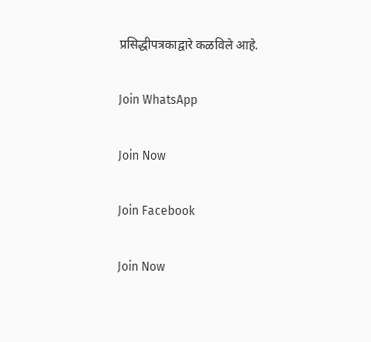प्रसिद्धीपत्रकाद्वारे कळविले आहे.

Join WhatsApp

Join Now

Join Facebook

Join Now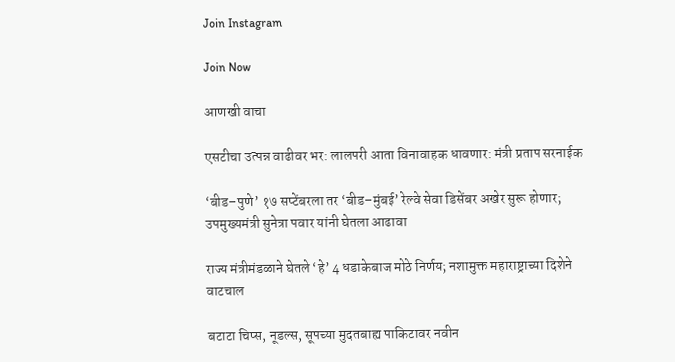Join Instagram

Join Now

आणखी वाचा

एसटीचा उत्पन्न वाढीवर भर: लालपरी आता विनावाहक धावणार: मंत्री प्रताप सरनाईक

‘बीड–पुणे’ १७ सप्टेंबरला तर ‘बीड–मुंबई’ रेल्वे सेवा डिसेंबर अखेर सुरू होणार; उपमुख्यमंत्री सुनेत्रा पवार यांनी घेतला आढावा

राज्य मंत्रीमंडळाने घेतले ‘हे’ 4 धडाकेबाज मोठे निर्णय; नशामुक्त महाराष्ट्राच्या दिशेने वाटचाल

बटाटा चिप्स, नूडल्स, सूपच्या मुदतबाह्य पाकिटावर नवीन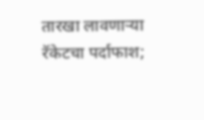तारखा लावणाऱ्या रॅकेटचा पर्दाफाश;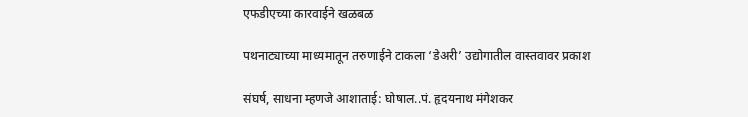एफडीएच्या कारवाईने खळबळ

पथनाट्याच्या माध्यमातून तरुणाईने टाकला ‘डेअरी’ उद्योगातील वास्तवावर प्रकाश

संघर्ष, साधना म्हणजे आशाताई: घोषाल..पं. हृदयनाथ मंगेशकर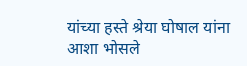यांच्या हस्ते श्रेया घोषाल यांना आशा भोसले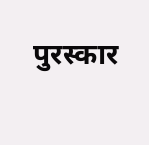पुरस्कार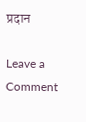प्रदान

Leave a Comment